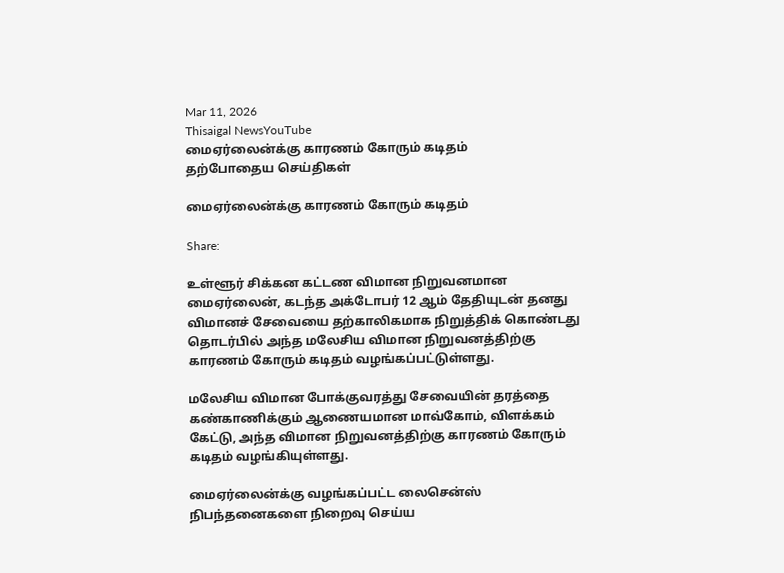Mar 11, 2026
Thisaigal NewsYouTube
மைஏர்லைன்க்கு காரணம் கோரும் கடிதம்
தற்போதைய செய்திகள்

மைஏர்லைன்க்கு காரணம் கோரும் கடிதம்

Share:

உள்ளூர் சிக்கன கட்டண விமான நிறுவனமான மைஏர்லைன், கடந்த அக்டோபர் 12 ஆம் தேதியுடன் தனது விமானச் சேவையை தற்காலிகமாக நிறுத்திக் கொண்டது தொடர்பில் அந்த மலேசிய விமான நிறுவனத்திற்கு காரணம் கோரும் கடிதம் வழங்கப்பட்டுள்ளது.

மலேசிய விமான போக்குவரத்து சேவையின் தரத்தை கண்காணிக்கும் ஆணையமான மாவ்கோம், விளக்கம் கேட்டு, அந்த விமான நிறுவனத்திற்கு காரணம் கோரும் கடிதம் வழங்கியுள்ளது.

மைஏர்லைன்க்கு வழங்கப்பட்ட லைசென்ஸ் நிபந்தனைகளை நிறைவு செய்ய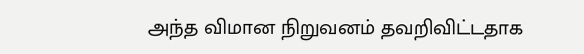அந்த விமான நிறுவனம் தவறிவிட்டதாக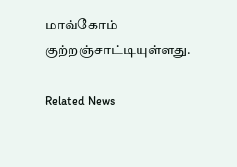மாவ்கோம் குற்றஞ்சாட்டியுள்ளது.

Related News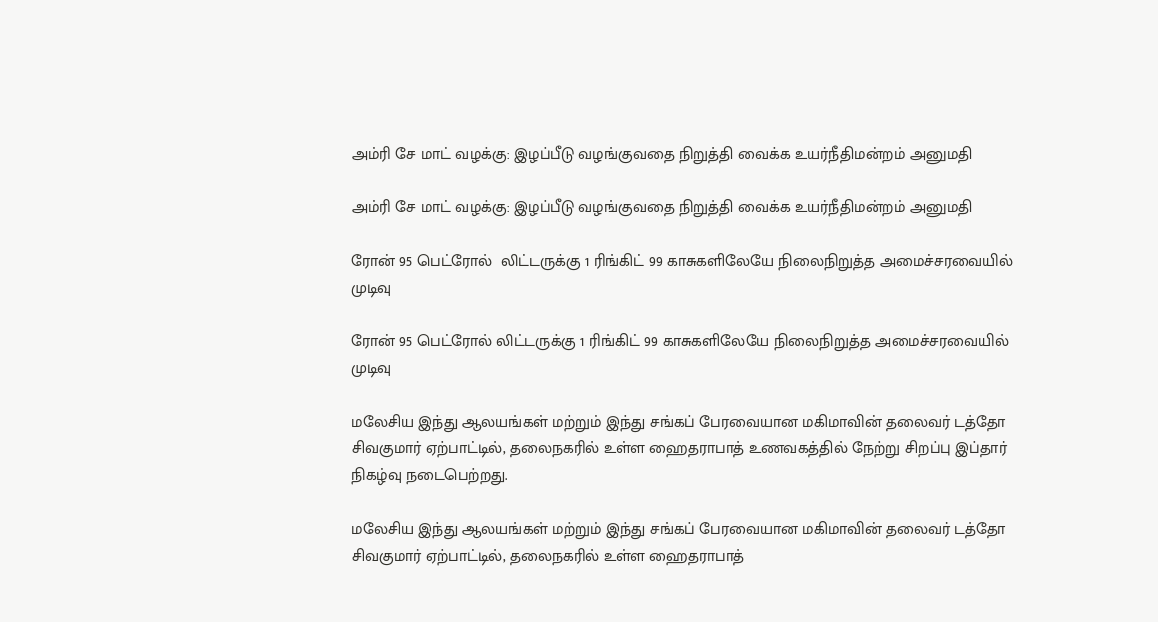அம்ரி சே மாட் வழக்கு: இழப்பீடு வழங்குவதை நிறுத்தி வைக்க உயர்நீதிமன்றம் அனுமதி

அம்ரி சே மாட் வழக்கு: இழப்பீடு வழங்குவதை நிறுத்தி வைக்க உயர்நீதிமன்றம் அனுமதி

ரோன் 95 பெட்ரோல்  லிட்டருக்கு 1 ரிங்கிட் 99 காசுகளிலேயே நிலைநிறுத்த அமைச்சரவையில் முடிவு

ரோன் 95 பெட்ரோல் லிட்டருக்கு 1 ரிங்கிட் 99 காசுகளிலேயே நிலைநிறுத்த அமைச்சரவையில் முடிவு

மலேசிய இந்து ஆலயங்கள் மற்றும் இந்து சங்கப் பேரவையான மகிமாவின் தலைவர் டத்தோ சிவகுமார் ஏற்பாட்டில், தலைநகரில் உள்ள ஹைதராபாத் உணவகத்தில் நேற்று சிறப்பு இப்தார் நிகழ்வு நடைபெற்றது.

மலேசிய இந்து ஆலயங்கள் மற்றும் இந்து சங்கப் பேரவையான மகிமாவின் தலைவர் டத்தோ சிவகுமார் ஏற்பாட்டில், தலைநகரில் உள்ள ஹைதராபாத்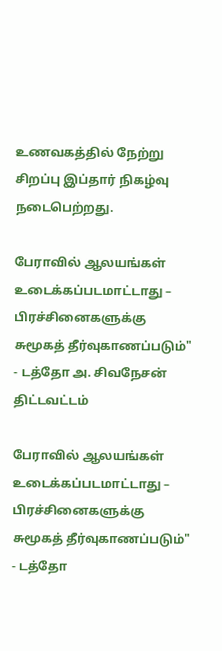உணவகத்தில் நேற்று சிறப்பு இப்தார் நிகழ்வு நடைபெற்றது.

பேராவில் ஆலயங்கள் உடைக்கப்படமாட்டாது – பிரச்சினைகளுக்கு சுமூகத் தீர்வுகாணப்படும்" - டத்தோ அ. சிவநேசன் திட்டவட்டம்

பேராவில் ஆலயங்கள் உடைக்கப்படமாட்டாது – பிரச்சினைகளுக்கு சுமூகத் தீர்வுகாணப்படும்" - டத்தோ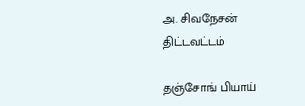அ. சிவநேசன் திட்டவட்டம்

தஞ்சோங் பியாய்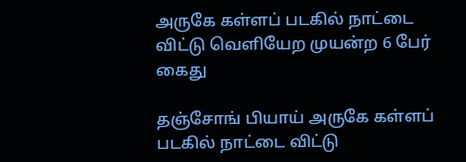அருகே கள்ளப் படகில் நாட்டை விட்டு வெளியேற முயன்ற 6 பேர் கைது

தஞ்சோங் பியாய் அருகே கள்ளப் படகில் நாட்டை விட்டு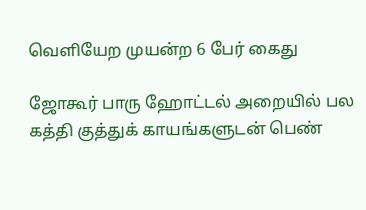வெளியேற முயன்ற 6 பேர் கைது

ஜோகூர் பாரு ஹோட்டல் அறையில் பல கத்தி குத்துக் காயங்களுடன் பெண்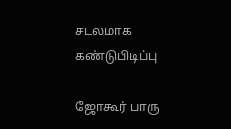சடலமாக கண்டுபிடிப்பு

ஜோகூர் பாரு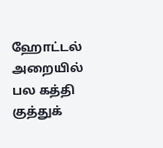ஹோட்டல் அறையில் பல கத்தி குத்துக்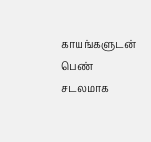காயங்களுடன் பெண் சடலமாக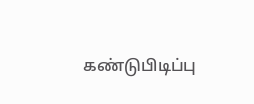கண்டுபிடிப்பு